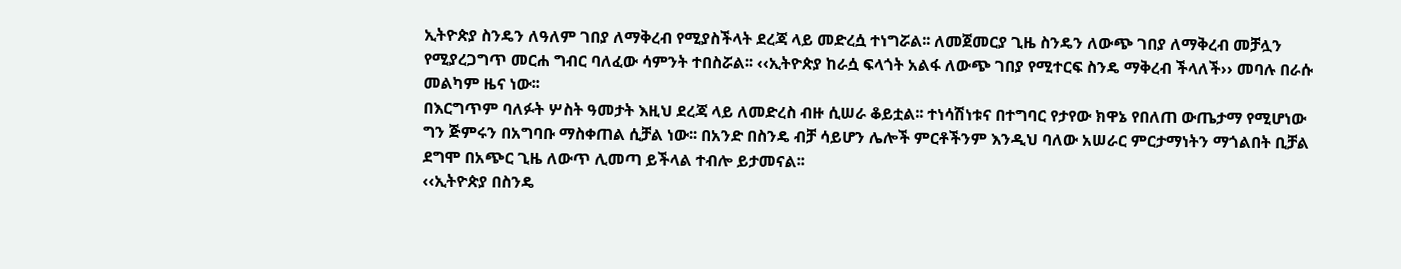ኢትዮጵያ ስንዴን ለዓለም ገበያ ለማቅረብ የሚያስችላት ደረጃ ላይ መድረሷ ተነግሯል፡፡ ለመጀመርያ ጊዜ ስንዴን ለውጭ ገበያ ለማቅረብ መቻሏን የሚያረጋግጥ መርሐ ግብር ባለፈው ሳምንት ተበስሯል፡፡ ‹‹ኢትዮጵያ ከራሷ ፍላጎት አልፋ ለውጭ ገበያ የሚተርፍ ስንዴ ማቅረብ ችላለች›› መባሉ በራሱ መልካም ዜና ነው፡፡
በእርግጥም ባለፉት ሦስት ዓመታት እዚህ ደረጃ ላይ ለመድረስ ብዙ ሲሠራ ቆይቷል፡፡ ተነሳሽነቱና በተግባር የታየው ክዋኔ የበለጠ ውጤታማ የሚሆነው ግን ጅምሩን በአግባቡ ማስቀጠል ሲቻል ነው፡፡ በአንድ በስንዴ ብቻ ሳይሆን ሌሎች ምርቶችንም እንዲህ ባለው አሠራር ምርታማነትን ማጎልበት ቢቻል ደግሞ በአጭር ጊዜ ለውጥ ሊመጣ ይችላል ተብሎ ይታመናል፡፡
‹‹ኢትዮጵያ በስንዴ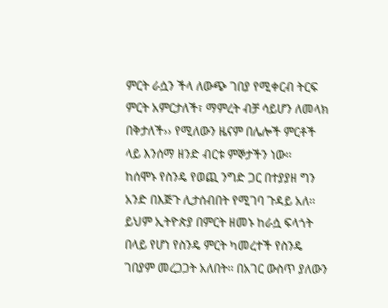ምርት ራሷን ችላ ለውጭ ገበያ የሚቀርብ ትርፍ ምርት አምርታለች፣ ማምረት ብቻ ሳይሆን ለመላክ በቅታለች›› የሚለውን ዜናም በሌሎች ምርቶች ላይ እንሰማ ዘንድ ብርቱ ምኞታችን ነው፡፡
ከሰሞኑ የስንዴ የወጪ ንግድ ጋር በተያያዘ ግን አንድ በእጅጉ ሊታሰብበት የሚገባ ጉዳይ አለ፡፡ ይህም ኢትዮጵያ በምርት ዘመኑ ከራሷ ፍላጎት በላይ የሆነ የስንዴ ምርት ካመረተች የስንዴ ገበያም መረጋጋት አለበት፡፡ በአገር ውስጥ ያለውን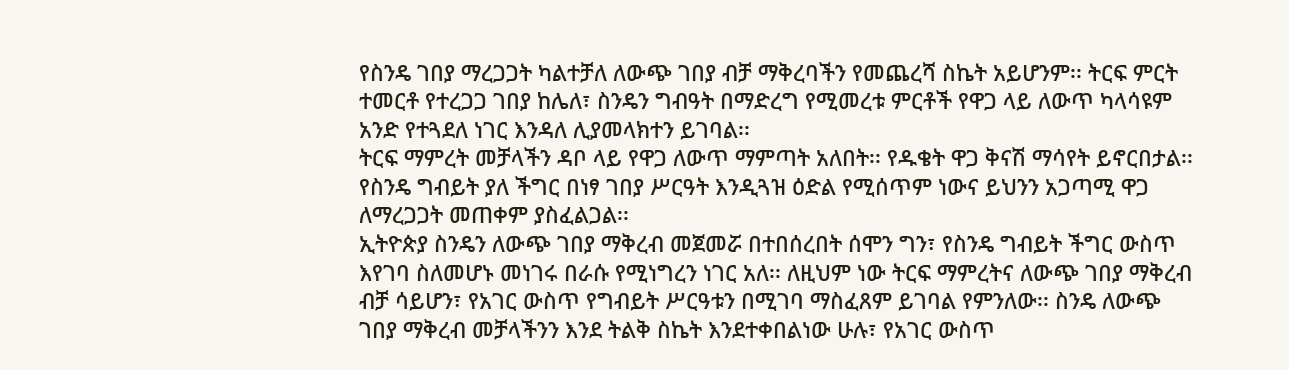የስንዴ ገበያ ማረጋጋት ካልተቻለ ለውጭ ገበያ ብቻ ማቅረባችን የመጨረሻ ስኬት አይሆንም፡፡ ትርፍ ምርት ተመርቶ የተረጋጋ ገበያ ከሌለ፣ ስንዴን ግብዓት በማድረግ የሚመረቱ ምርቶች የዋጋ ላይ ለውጥ ካላሳዩም አንድ የተጓደለ ነገር እንዳለ ሊያመላክተን ይገባል፡፡
ትርፍ ማምረት መቻላችን ዳቦ ላይ የዋጋ ለውጥ ማምጣት አለበት፡፡ የዱቄት ዋጋ ቅናሽ ማሳየት ይኖርበታል፡፡ የስንዴ ግብይት ያለ ችግር በነፃ ገበያ ሥርዓት እንዲጓዝ ዕድል የሚሰጥም ነውና ይህንን አጋጣሚ ዋጋ ለማረጋጋት መጠቀም ያስፈልጋል፡፡
ኢትዮጵያ ስንዴን ለውጭ ገበያ ማቅረብ መጀመሯ በተበሰረበት ሰሞን ግን፣ የስንዴ ግብይት ችግር ውስጥ እየገባ ስለመሆኑ መነገሩ በራሱ የሚነግረን ነገር አለ፡፡ ለዚህም ነው ትርፍ ማምረትና ለውጭ ገበያ ማቅረብ ብቻ ሳይሆን፣ የአገር ውስጥ የግብይት ሥርዓቱን በሚገባ ማስፈጸም ይገባል የምንለው፡፡ ስንዴ ለውጭ ገበያ ማቅረብ መቻላችንን እንደ ትልቅ ስኬት እንደተቀበልነው ሁሉ፣ የአገር ውስጥ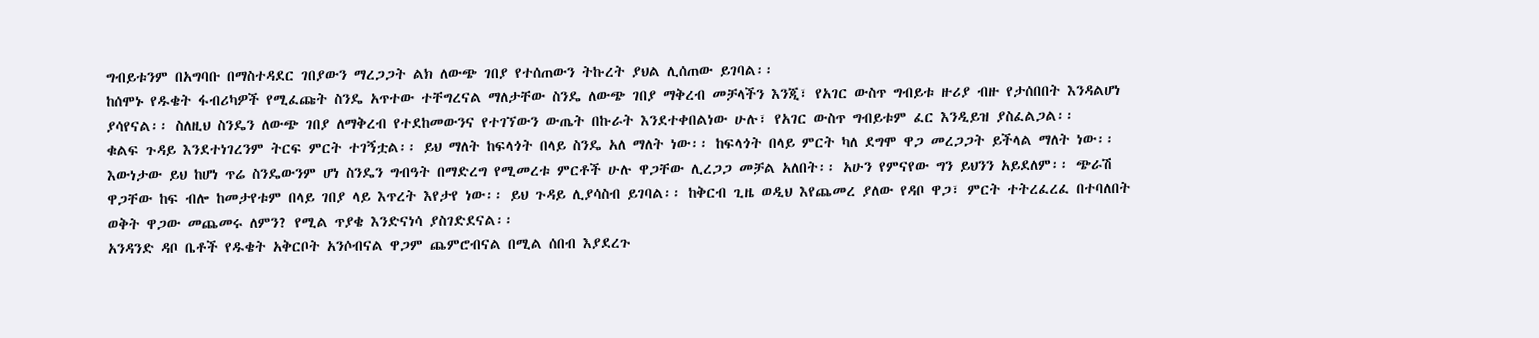ግብይቱንም በአግባቡ በማስተዳደር ገበያውን ማረጋጋት ልክ ለውጭ ገበያ የተሰጠውን ትኩረት ያህል ሊሰጠው ይገባል፡፡
ከሰሞኑ የዱቄት ፋብሪካዎች የሚፈጩት ስንዴ አጥተው ተቸግረናል ማለታቸው ስንዴ ለውጭ ገበያ ማቅረብ መቻላችን እንጂ፣ የአገር ውስጥ ግብይቱ ዙሪያ ብዙ የታሰበበት እንዳልሆነ ያሳየናል፡፡ ስለዚህ ስንዴን ለውጭ ገበያ ለማቅረብ የተደከመውንና የተገኘውን ውጤት በኩራት እንደተቀበልነው ሁሉ፣ የአገር ውስጥ ግብይቱም ፈር እንዲይዝ ያስፈልጋል፡፡
ቁልፍ ጉዳይ እንደተነገረንም ትርፍ ምርት ተገኝቷል፡፡ ይህ ማለት ከፍላጎት በላይ ስንዴ አለ ማለት ነው፡፡ ከፍላጎት በላይ ምርት ካለ ደግሞ ዋጋ መረጋጋት ይችላል ማለት ነው፡፡ እውነታው ይህ ከሆነ ጥሬ ስንዴውንም ሆነ ስንዴን ግብዓት በማድረግ የሚመረቱ ምርቶች ሁሉ ዋጋቸው ሊረጋጋ መቻል አለበት፡፡ አሁን የምናየው ግን ይህንን አይደለም፡፡ ጭራሽ ዋጋቸው ከፍ ብሎ ከመታየቱም በላይ ገበያ ላይ እጥረት እየታየ ነው፡፡ ይህ ጉዳይ ሊያሳስብ ይገባል፡፡ ከቅርብ ጊዜ ወዲህ እየጨመረ ያለው የዳቦ ዋጋ፣ ምርት ተትረፈረፈ በተባለበት ወቅት ዋጋው መጨመሩ ለምን? የሚል ጥያቄ እንድናነሳ ያስገድደናል፡፡
አንዳንድ ዳቦ ቤቶች የዱቄት አቅርቦት አንሶብናል ዋጋም ጨምሮብናል በሚል ሰበብ እያደረጉ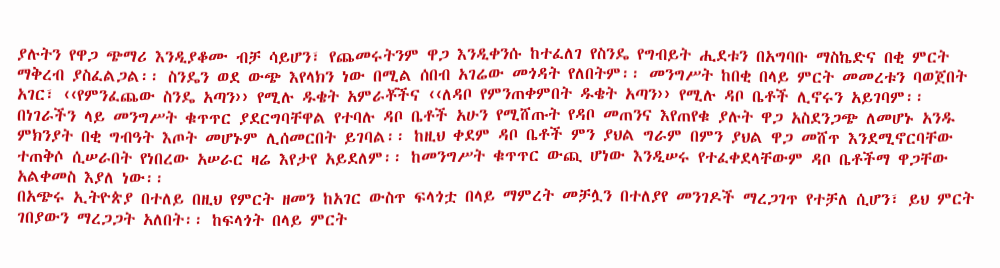ያሉትን የዋጋ ጭማሪ እንዲያቆሙ ብቻ ሳይሆን፣ የጨመሩትንም ዋጋ እንዲቀንሱ ከተፈለገ የስንዴ የግብይት ሒደቱን በአግባቡ ማስኬድና በቂ ምርት ማቅረብ ያስፈልጋል፡፡ ስንዴን ወደ ውጭ እየላክን ነው በሚል ሰበብ አገሬው መጎዳት የለበትም፡፡ መንግሥት ከበቂ በላይ ምርት መመረቱን ባወጀበት አገር፣ ‹‹የምንፈጨው ስንዴ አጣን›› የሚሉ ዱቄት አምራቾችና ‹‹ለዳቦ የምንጠቀምበት ዱቄት አጣን›› የሚሉ ዳቦ ቤቶች ሊኖሩን አይገባም፡፡
በነገራችን ላይ መንግሥት ቁጥጥር ያደርግባቸዋል የተባሉ ዳቦ ቤቶች አሁን የሚሸጡት የዳቦ መጠንና እየጠየቁ ያሉት ዋጋ አስደንጋጭ ለመሆኑ አንዱ ምክንያት በቂ ግብዓት እጦት መሆኑም ሊሰመርበት ይገባል፡፡ ከዚህ ቀደም ዳቦ ቤቶች ምን ያህል ግራም በምን ያህል ዋጋ መሸጥ እንደሚኖርባቸው ተጠቅሶ ሲሠራበት የነበረው አሠራር ዛሬ እየታየ አይደለም፡፡ ከመንግሥት ቁጥጥር ውጪ ሆነው እንዲሠሩ የተፈቀደላቸውም ዳቦ ቤቶችማ ዋጋቸው አልቀመስ እያለ ነው፡፡
በአጭሩ ኢትዮጵያ በተለይ በዚህ የምርት ዘመን ከአገር ውስጥ ፍላጎቷ በላይ ማምረት መቻሏን በተለያየ መንገዶች ማረጋገጥ የተቻለ ሲሆን፣ ይህ ምርት ገበያውን ማረጋጋት አለበት፡፡ ከፍላጎት በላይ ምርት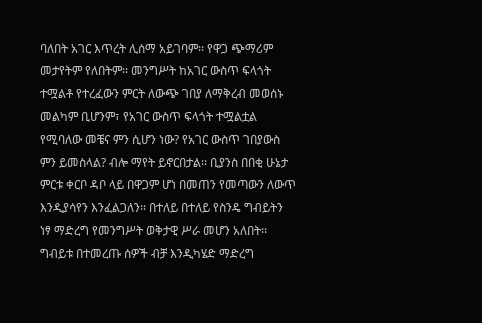ባለበት አገር እጥረት ሊሰማ አይገባም፡፡ የዋጋ ጭማሪም መታየትም የለበትም፡፡ መንግሥት ከአገር ውስጥ ፍላጎት ተሟልቶ የተረፈውን ምርት ለውጭ ገበያ ለማቅረብ መወሰኑ መልካም ቢሆንም፣ የአገር ውስጥ ፍላጎት ተሟልቷል የሚባለው መቼና ምን ሲሆን ነው? የአገር ውስጥ ገበያውስ ምን ይመስላል? ብሎ ማየት ይኖርበታል፡፡ ቢያንስ በበቂ ሁኔታ ምርቱ ቀርቦ ዳቦ ላይ በዋጋም ሆነ በመጠን የመጣውን ለውጥ እንዲያሳየን እንፈልጋለን፡፡ በተለይ በተለይ የስንዴ ግብይትን ነፃ ማድረግ የመንግሥት ወቅታዊ ሥራ መሆን አለበት፡፡ ግብይቱ በተመረጡ ሰዎች ብቻ እንዲካሄድ ማድረግ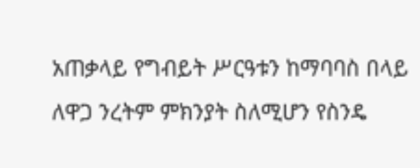አጠቃላይ የግብይት ሥርዓቱን ከማባባስ በላይ ለዋጋ ንረትም ምክንያት ስለሚሆን የስንዴ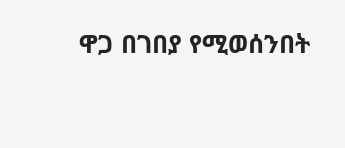ዋጋ በገበያ የሚወሰንበት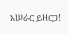አሠራር ይዘርጋ!